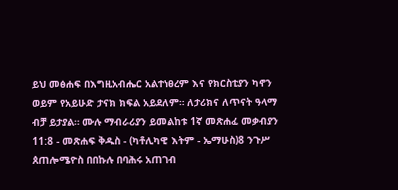ይህ መፅሐፍ በእግዚአብሔር አልተነፀረም እና የክርስቲያን ካኖን ወይም የአይሁድ ታናክ ክፍል አይደለም። ለታሪክና ለጥናት ዓላማ ብቻ ይታያል። ሙሉ ማብራሪያን ይመልከቱ 1ኛ መጽሐፈ መቃብያን 11:8 - መጽሐፍ ቅዱስ - (ካቶሊካዊ እትም - ኤማሁስ)8 ንጉሥ ጰጠሎሜዮስ በበኩሉ በባሕሩ አጠገብ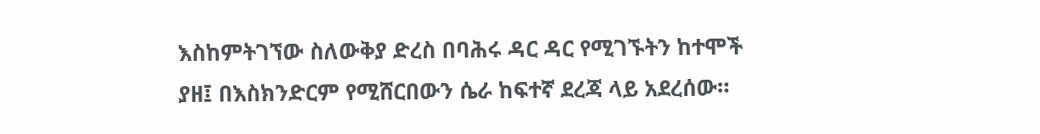እስከምትገኘው ስለውቅያ ድረስ በባሕሩ ዳር ዳር የሚገኙትን ከተሞች ያዘ፤ በእስክንድርም የሚሸርበውን ሴራ ከፍተኛ ደረጃ ላይ አደረሰው።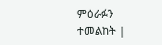ምዕራፉን ተመልከት |